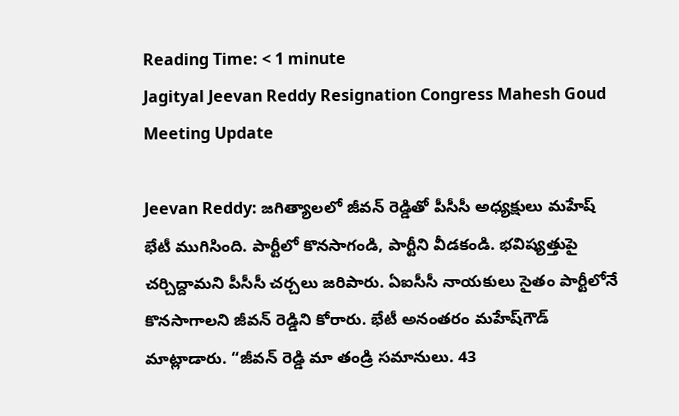Reading Time: < 1 minute
Jagityal Jeevan Reddy Resignation Congress Mahesh Goud Meeting Update

Jeevan Reddy: జగిత్యాలలో జీవన్ రెడ్డితో పీసీసీ అధ్యక్షులు మహేష్ భేటీ ముగిసింది. పార్టీలో కొనసాగండి, పార్టీని వీడకండి. భవిష్యత్తుపై చర్చిద్దామని పీసీసీ చర్చలు జరిపారు. ఏఐసీసీ నాయకులు సైతం పార్టీలోనే కొనసాగాలని జీవన్ రెడ్డిని కోరారు. భేటీ అనంతరం మహేష్‌గౌడ్ మాట్లాడారు. “జీవన్ రెడ్డి మా తండ్రి సమానులు. 43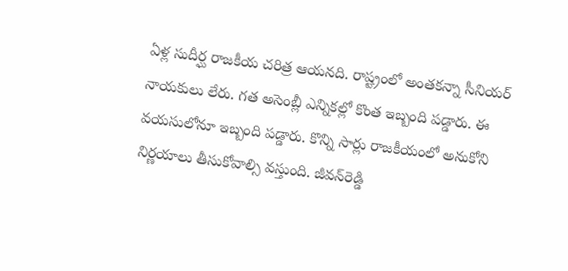ఏళ్ల సుదీర్ఘ రాజకీయ చరిత్ర ఆయనది. రాష్ట్రంలో అంతకన్నా సీనియర్ నాయకులు లేరు. గత అసెంబ్లీ ఎన్నికల్లో కొంత ఇబ్బంది పడ్డారు. ఈ వయసులోనూ ఇబ్బంది పడ్డారు. కొన్ని సార్లు రాజకీయంలో అనుకోని నిర్ణయాలు తీసుకోవాల్సి వస్తుంది. జీవన్‌రెడ్డి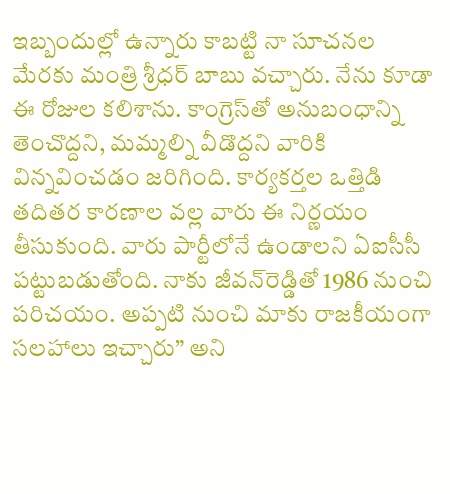ఇబ్బందుల్లో ఉన్నారు కాబట్టి నా సూచనల మేరకు మంత్రి శ్రీధర్ బాబు వచ్చారు. నేను కూడా ఈ రోజుల కలిశాను. కాంగ్రెస్‌తో అనుబంధాన్ని తెంచొద్దని, మమ్మల్ని వీడొద్దని వారికి విన్నవించడం జరిగింది. కార్యకర్తల ఒత్తిడి తదితర కారణాల వల్ల వారు ఈ నిర్ణయం తీసుకుంది. వారు పార్టీలోనే ఉండాలని ఏఐసీసీ పట్టుబడుతోంది. నాకు జీవన్‌రెడ్డితో 1986 నుంచి పరిచయం. అప్పటి నుంచి మాకు రాజకీయంగా సలహాలు ఇచ్చారు” అని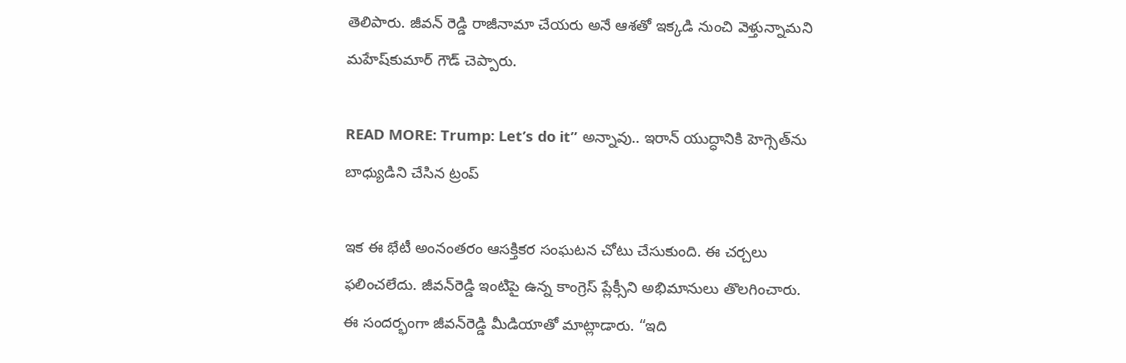తెలిపారు. జీవన్ రెడ్డి రాజీనామా చేయరు అనే ఆశతో ఇక్కడి నుంచి వెళ్తున్నామని మహేష్‌కుమార్ గౌడ్ చెప్పారు.

READ MORE: Trump: Let’s do it” అన్నావు.. ఇరాన్ యుద్ధానికి హెగ్సెత్‌ను బాధ్యుడిని చేసిన ట్రంప్

ఇక ఈ భేటీ అంనంతరం ఆసక్తికర సంఘటన చోటు చేసుకుంది. ఈ చర్చలు ఫలించలేదు. జీవన్‌రెడ్డి ఇంటిపై ఉన్న కాంగ్రెస్ ప్లేక్సీని అభిమానులు తొలగించారు. ఈ సందర్భంగా జీవన్‌రెడ్డి మీడియాతో మాట్లాడారు. “ఇది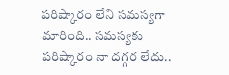పరిష్కారం లేని సమస్యగా మారింది.. సమస్యకు పరిష్కారం నా దగ్గర లేదు..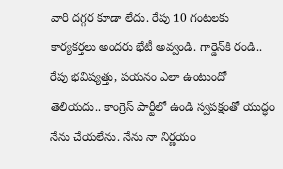వారి దగ్గర కూడా లేదు. రేపు 10 గంటలకు కార్యకర్తలు అందరు భేటీ అవ్వండి. గార్డెన్‌కి రండి.. రేపు భవిష్యత్తు, పయనం ఎలా ఉంటుందో తెలియదు.. కాంగ్రెస్ పార్టీలో ఉండి స్వపక్షంతో యుద్ధం నేను చేయలేను. నేను నా నిర్ణయం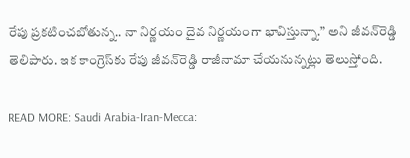రేపు ప్రకటించబోతున్న.. నా నిర్ణయం దైవ నిర్ణయంగా భావిస్తున్నా.” అని జీవన్‌రెడ్డి తెలిపారు. ఇక కాంగ్రెస్‌కు రేపు జీవన్‌రెడ్డి రాజీనామా చేయనున్నట్లు తెలుస్తోంది.

READ MORE: Saudi Arabia-Iran-Mecca: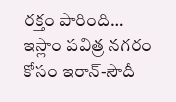రక్తం పారింది… ఇస్లాం పవిత్ర నగరం కోసం ఇరాన్‌-సౌదీ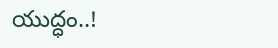యుద్ధం..!